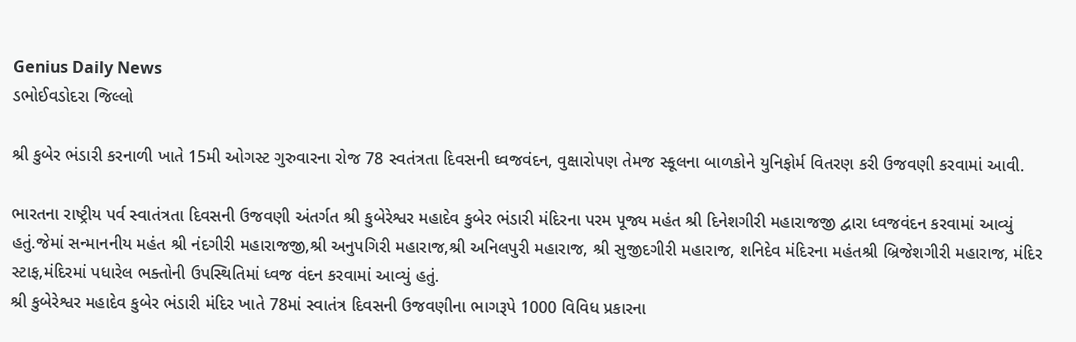Genius Daily News
ડભોઈવડોદરા જિલ્લો

શ્રી કુબેર ભંડારી કરનાળી ખાતે 15મી ઓગસ્ટ ગુરુવારના રોજ 78 સ્વતંત્રતા દિવસની ઘ્વજવંદન, વુક્ષારોપણ તેમજ સ્કૂલના બાળકોને યુનિફોર્મ વિતરણ કરી ઉજવણી કરવામાં આવી.

ભારતના રાષ્ટ્રીય પર્વ સ્વાતંત્રતા દિવસની ઉજવણી અંતર્ગત શ્રી કુબેરેશ્વર મહાદેવ કુબેર ભંડારી મંદિરના પરમ પૂજ્ય મહંત શ્રી દિનેશગીરી મહારાજજી દ્વારા ધ્વજવંદન કરવામાં આવ્યું હતું.જેમાં સન્માનનીય મહંત શ્રી નંદગીરી મહારાજજી,શ્રી અનુપગિરી મહારાજ,શ્રી અનિલપુરી મહારાજ, શ્રી સુજીદગીરી મહારાજ, શનિદેવ મંદિરના મહંતશ્રી બ્રિજેશગીરી મહારાજ, મંદિર સ્ટાફ,મંદિરમાં પધારેલ ભક્તોની ઉપસ્થિતિમાં ધ્વજ વંદન કરવામાં આવ્યું હતું.
શ્રી કુબેરેશ્વર મહાદેવ કુબેર ભંડારી મંદિર ખાતે 78માં સ્વાતંત્ર દિવસની ઉજવણીના ભાગરૂપે 1000 વિવિધ પ્રકારના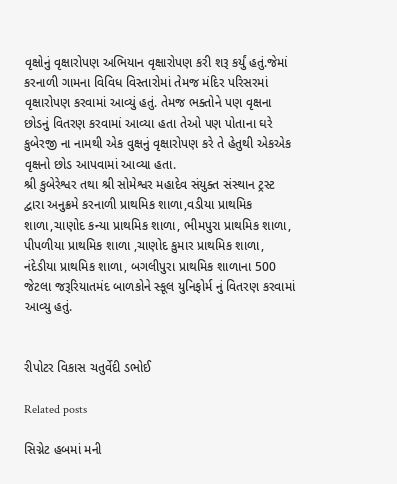વૃક્ષોનું વૃક્ષારોપણ અભિયાન વૃક્ષારોપણ કરી શરૂ કર્યું હતું.જેમાં કરનાળી ગામના વિવિધ વિસ્તારોમાં તેમજ મંદિર પરિસરમાં વૃક્ષારોપણ કરવામાં આવ્યું હતું. તેમજ ભક્તોને પણ વૃક્ષના છોડનું વિતરણ કરવામાં આવ્યા હતા તેઓ પણ પોતાના ઘરે કુબેરજી ના નામથી એક વુક્ષનું વૃક્ષારોપણ કરે તે હેતુથી એકએક વૃક્ષનો છોડ આપવામાં આવ્યા હતા.
શ્રી કુબેરેશ્વર તથા શ્રી સોમેશ્વર મહાદેવ સંયુક્ત સંસ્થાન ટ્રસ્ટ દ્વારા અનુક્રમે કરનાળી પ્રાથમિક શાળા,વડીયા પ્રાથમિક શાળા,ચાણોદ કન્યા પ્રાથમિક શાળા, ભીમપુરા પ્રાથમિક શાળા, પીપળીયા પ્રાથમિક શાળા ,ચાણોદ કુમાર પ્રાથમિક શાળા, નંદેડીયા પ્રાથમિક શાળા, બગલીપુરા પ્રાથમિક શાળાના 500 જેટલા જરૂરિયાતમંદ બાળકોને સ્કૂલ યુનિફોર્મ નું વિતરણ કરવામાં આવ્યુ હતું.


રીપોટર વિકાસ ચતુર્વેદી ડભોઈ

Related posts

સિગ્નેટ હબમાં મની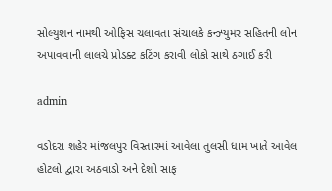સોલ્યુશન નામથી ઓફિસ ચલાવતા સંચાલકે કન્ઝ્યુમર સહિતની લોન અપાવવાની લાલચે પ્રોડક્ટ કટિંગ કરાવી લોકો સાથે ઠગાઈ કરી

admin

વડોદરા શહેર માંજલપુર વિસ્તારમાં આવેલા તુલસી ધામ ખાતે આવેલ હોટલો દ્વારા અઠવાડો અને દેશો સાફ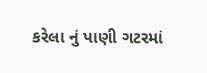કરેલા નું પાણી ગટરમાં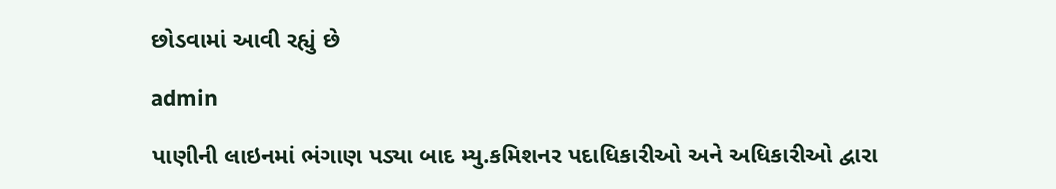છોડવામાં આવી રહ્યું છે

admin

પાણીની લાઇનમાં ભંગાણ પડ્યા બાદ મ્યુ.કમિશનર પદાધિકારીઓ અને અધિકારીઓ દ્વારા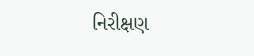નિરીક્ષણ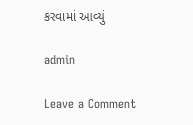કરવામાં આવ્યું

admin

Leave a Comment